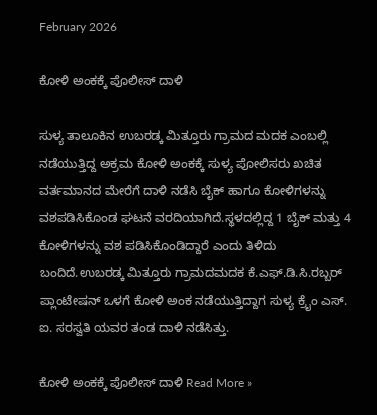February 2026

ಕೋಳಿ ಅಂಕಕ್ಕೆ ಪೊಲೀಸ್ ದಾಳಿ

ಸುಳ್ಯ ತಾಲೂಕಿನ ಉಬರಡ್ಕ ಮಿತ್ತೂರು ಗ್ರಾಮದ ಮದಕ ಎಂಬಲ್ಲಿ ನಡೆಯುತ್ತಿದ್ದ ಅಕ್ರಮ ಕೋಳಿ ಅಂಕಕ್ಕೆ ಸುಳ್ಯ ಪೋಲಿಸರು ಖಚಿತ ವರ್ತಮಾನದ ಮೇರೆಗೆ ದಾಳಿ ನಡೆಸಿ ಬೈಕ್ ಹಾಗೂ ಕೋಳಿಗಳನ್ನು ವಶಪಡಿಸಿಕೊಂಡ ಘಟನೆ ವರದಿಯಾಗಿದೆ.ಸ್ಥಳದಲ್ಲಿದ್ದ 1 ಬೈಕ್ ಮತ್ತು 4 ಕೋಳಿಗಳನ್ನು ವಶ ಪಡಿಸಿಕೊಂಡಿದ್ದಾರೆ ಎಂದು ತಿಳಿದು ಬಂದಿದೆ.ಉಬರಡ್ಕ ಮಿತ್ತೂರು ಗ್ರಾಮದಮದಕ ಕೆ.ಎಫ್.ಡಿ.ಸಿ.ರಬ್ಬರ್ ಪ್ಲಾಂಟೇಷನ್ ಒಳಗೆ ಕೋಳಿ ಅಂಕ ನಡೆಯುತ್ತಿದ್ದಾಗ ಸುಳ್ಯ ಕ್ರೈಂ ಎಸ್. ಐ. ಸರಸ್ವತಿ ಯವರ ತಂಡ ದಾಳಿ ನಡೆಸಿತ್ತು.

ಕೋಳಿ ಅಂಕಕ್ಕೆ ಪೊಲೀಸ್ ದಾಳಿ Read More »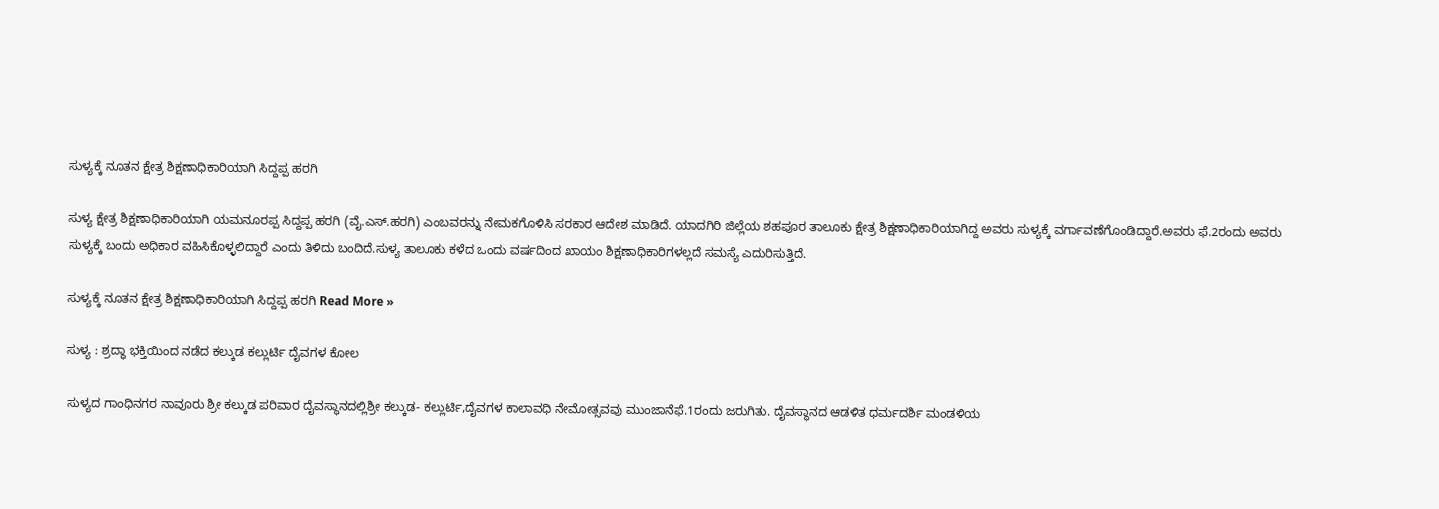ಸುಳ್ಯಕ್ಕೆ ನೂತನ‌ ಕ್ಷೇತ್ರ ಶಿಕ್ಷಣಾಧಿಕಾರಿಯಾಗಿ ಸಿದ್ದಪ್ಪ ಹರಗಿ

ಸುಳ್ಯ ಕ್ಷೇತ್ರ ಶಿಕ್ಷಣಾಧಿಕಾರಿಯಾಗಿ ಯಮನೂರಪ್ಪ ಸಿದ್ದಪ್ಪ ಹರಗಿ (ವೈ.ಎಸ್.ಹರಗಿ) ಎಂಬವರನ್ನು ನೇಮಕಗೊಳಿಸಿ ಸರಕಾರ ಆದೇಶ ಮಾಡಿದೆ. ಯಾದಗಿರಿ ಜಿಲ್ಲೆಯ ಶಹಪೂರ ತಾಲೂಕು ಕ್ಷೇತ್ರ ಶಿಕ್ಷಣಾಧಿಕಾರಿಯಾಗಿದ್ದ ಅವರು ಸುಳ್ಯಕ್ಕೆ ವರ್ಗಾವಣೆಗೊಂಡಿದ್ದಾರೆ.ಅವರು ಫೆ.2ರಂದು ಅವರು ಸುಳ್ಯಕ್ಕೆ ಬಂದು ಅಧಿಕಾರ ವಹಿಸಿಕೊಳ್ಳಲಿದ್ದಾರೆ ಎಂದು ತಿಳಿದು ಬಂದಿದೆ.ಸುಳ್ಯ ತಾಲೂಕು ಕಳೆದ ಒಂದು ವರ್ಷದಿಂದ ಖಾಯಂ ಶಿಕ್ಷಣಾಧಿಕಾರಿಗಳಲ್ಲದೆ ಸಮಸ್ಯೆ ಎದುರಿಸುತ್ತಿದೆ.

ಸುಳ್ಯಕ್ಕೆ ನೂತನ‌ ಕ್ಷೇತ್ರ ಶಿಕ್ಷಣಾಧಿಕಾರಿಯಾಗಿ ಸಿದ್ದಪ್ಪ ಹರಗಿ Read More »

ಸುಳ್ಯ : ಶ್ರದ್ಧಾ ಭಕ್ತಿಯಿಂದ ನಡೆದ ಕಲ್ಕುಡ ಕಲ್ಲುರ್ಟಿ ದೈವಗಳ ಕೋಲ

ಸುಳ್ಯದ ಗಾಂಧಿನಗರ ನಾವೂರು ಶ್ರೀ ಕಲ್ಕುಡ ಪರಿವಾರ ದೈವಸ್ಥಾನದಲ್ಲಿಶ್ರೀ ಕಲ್ಕುಡ- ಕಲ್ಲುರ್ಟಿ,ದೈವಗಳ ಕಾಲಾವಧಿ ನೇಮೋತ್ಸವವು ಮುಂಜಾನೆಫೆ.1ರಂದು ಜರುಗಿತು. ದೈವಸ್ಥಾನದ ಆಡಳಿತ ಧರ್ಮದರ್ಶಿ ಮಂಡಳಿಯ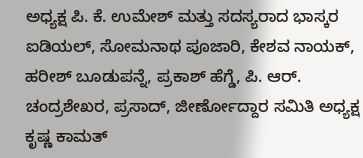ಅಧ್ಯಕ್ಷ ಪಿ. ಕೆ. ಉಮೇಶ್ ಮತ್ತು ಸದಸ್ಯರಾದ ಭಾಸ್ಕರ ಐಡಿಯಲ್, ಸೋಮನಾಥ ಪೂಜಾರಿ, ಕೇಶವ ನಾಯಕ್, ಹರೀಶ್ ಬೂಡುಪನ್ನೆ, ಪ್ರಕಾಶ್ ಹೆಗ್ಡೆ, ಪಿ. ಆರ್. ಚಂದ್ರಶೇಖರ, ಪ್ರಸಾದ್, ಜೀರ್ಣೋದ್ದಾರ ಸಮಿತಿ ಅಧ್ಯಕ್ಷ ಕೃಷ್ಣ ಕಾಮತ್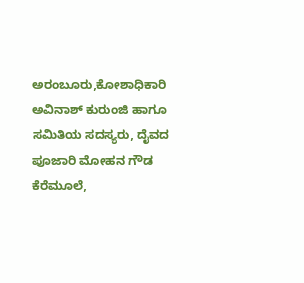ಅರಂಬೂರು,ಕೋಶಾಧಿಕಾರಿ ಅವಿನಾಶ್ ಕುರುಂಜಿ ಹಾಗೂ ಸಮಿತಿಯ ಸದಸ್ಯರು, ದೈವದ ಪೂಜಾರಿ ಮೋಹನ ಗೌಡ ಕೆರೆಮೂಲೆ,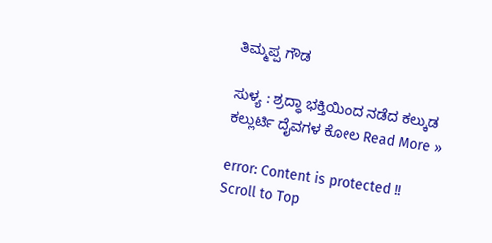ತಿಮ್ಮಪ್ಪ ಗೌಡ

ಸುಳ್ಯ : ಶ್ರದ್ಧಾ ಭಕ್ತಿಯಿಂದ ನಡೆದ ಕಲ್ಕುಡ ಕಲ್ಲುರ್ಟಿ ದೈವಗಳ ಕೋಲ Read More »

error: Content is protected !!
Scroll to Top